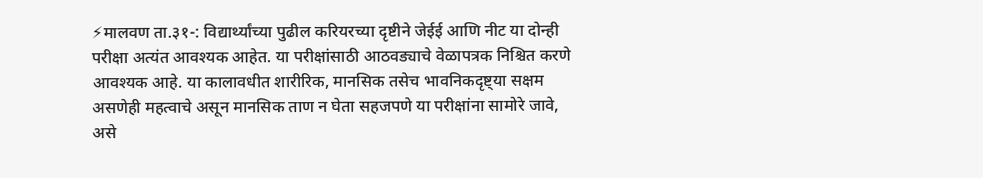⚡मालवण ता.३१-: विद्यार्थ्यांच्या पुढील करियरच्या दृष्टीने जेईई आणि नीट या दोन्ही परीक्षा अत्यंत आवश्यक आहेत. या परीक्षांसाठी आठवड्याचे वेळापत्रक निश्चित करणे आवश्यक आहे. या कालावधीत शारीरिक, मानसिक तसेच भावनिकदृष्ट्या सक्षम असणेही महत्वाचे असून मानसिक ताण न घेता सहजपणे या परीक्षांना सामोरे जावे, असे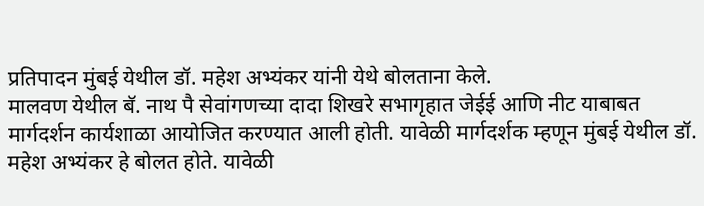प्रतिपादन मुंबई येथील डॉ. महेश अभ्यंकर यांनी येथे बोलताना केले.
मालवण येथील बॅ. नाथ पै सेवांगणच्या दादा शिखरे सभागृहात जेईई आणि नीट याबाबत मार्गदर्शन कार्यशाळा आयोजित करण्यात आली होती. यावेळी मार्गदर्शक म्हणून मुंबई येथील डॉ. महेश अभ्यंकर हे बोलत होते. यावेळी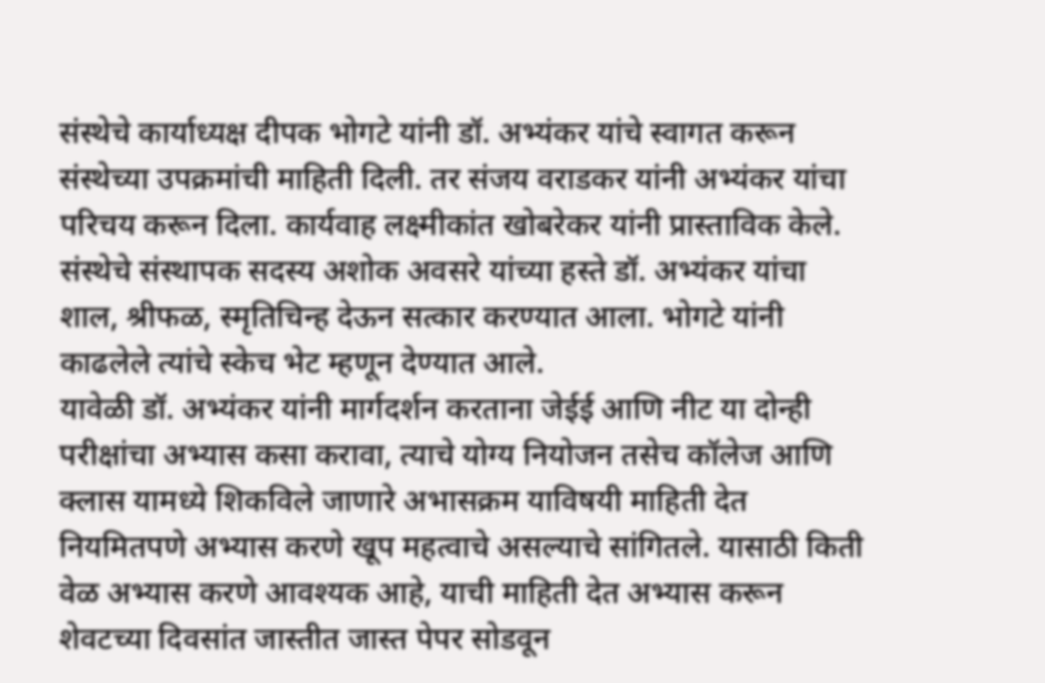संस्थेचे कार्याध्यक्ष दीपक भोगटे यांनी डॉ. अभ्यंकर यांचे स्वागत करून संस्थेच्या उपक्रमांची माहिती दिली. तर संजय वराडकर यांनी अभ्यंकर यांचा परिचय करून दिला. कार्यवाह लक्ष्मीकांत खोबरेकर यांनी प्रास्ताविक केले. संस्थेचे संस्थापक सदस्य अशोक अवसरे यांच्या हस्ते डॉ. अभ्यंकर यांचा शाल, श्रीफळ, स्मृतिचिन्ह देऊन सत्कार करण्यात आला. भोगटे यांनी काढलेले त्यांचे स्केच भेट म्हणून देण्यात आले.
यावेळी डॉ. अभ्यंकर यांनी मार्गदर्शन करताना जेईई आणि नीट या दोन्ही परीक्षांचा अभ्यास कसा करावा, त्याचे योग्य नियोजन तसेच कॉलेज आणि क्लास यामध्ये शिकविले जाणारे अभासक्रम याविषयी माहिती देत नियमितपणे अभ्यास करणे खूप महत्वाचे असल्याचे सांगितले. यासाठी किती वेळ अभ्यास करणे आवश्यक आहे, याची माहिती देत अभ्यास करून शेवटच्या दिवसांत जास्तीत जास्त पेपर सोडवून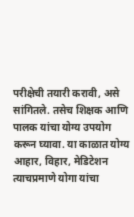परीक्षेची तयारी करावी, असे सांगितले. तसेच शिक्षक आणि पालक यांचा योग्य उपयोग करून घ्यावा. या काळात योग्य आहार, विहार, मेडिटेशन त्याचप्रमाणे योगा यांचा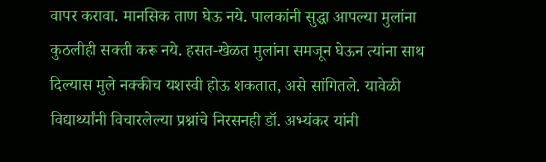वापर करावा. मानसिक ताण घेऊ नये. पालकांनी सुद्धा आपल्या मुलांना कुठलीही सक्ती करू नये. हसत-खेळत मुलांना समजून घेऊन त्यांना साथ दिल्यास मुले नक्कीच यशस्वी होऊ शकतात, असे सांगितले. यावेळी विद्यार्थ्यांनी विचारलेल्या प्रश्नांचे निरसनही डॉ. अभ्यंकर यांनी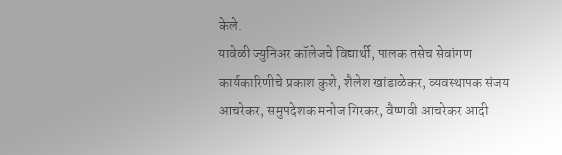केले.
यावेळी ज्युनिअर कॉलेजचे विद्यार्थी, पालक तसेच सेवांगण कार्यकारिणीचे प्रकाश कुशे, शैलेश खांडाळेकर, व्यवस्थापक संजय आचरेकर, समुपदेशक मनोज गिरकर, वैष्णवी आचरेकर आदी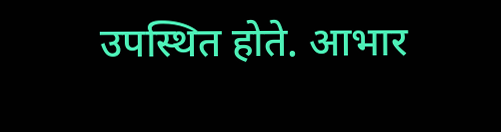उपस्थित होते. आभार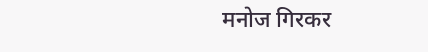मनोज गिरकर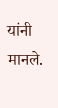यांनी मानले.